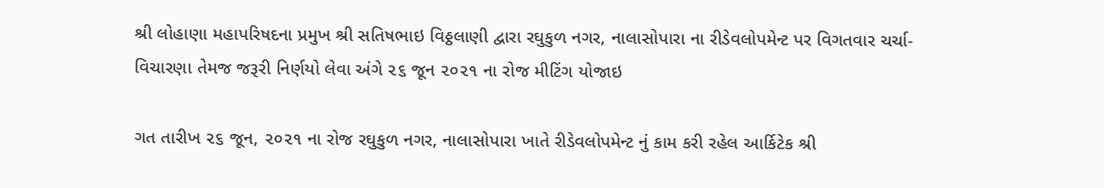શ્રી લોહાણા મહાપરિષદના પ્રમુખ શ્રી સતિષભાઇ વિઠ્ઠલાણી દ્વારા રઘુકુળ નગર, નાલાસોપારા ના રીડેવલોપમેન્ટ પર વિગતવાર ચર્ચા-વિચારણા તેમજ જરૂરી નિર્ણયો લેવા અંગે ૨૬ જૂન ૨૦૨૧ ના રોજ મીટિંગ યોજાઇ

ગત તારીખ ૨૬ જૂન, ૨૦૨૧ ના રોજ રઘુકુળ નગર, નાલાસોપારા ખાતે રીડેવલોપમેન્ટ નું કામ કરી રહેલ આર્કિટેક શ્રી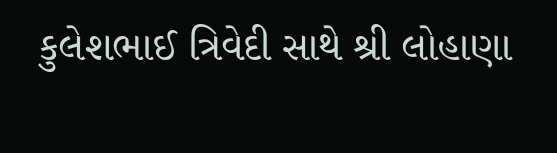કુલેશભાઈ ત્રિવેદી સાથે શ્રી લોહાણા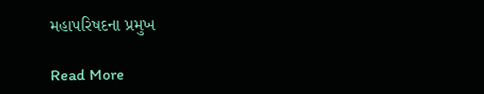મહાપરિષદના પ્રમુખ

Read More